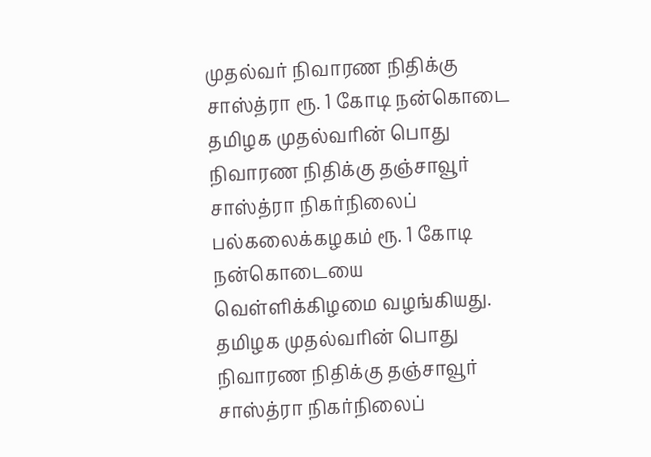முதல்வர் நிவாரண நிதிக்கு சாஸ்த்ரா ரூ. 1 கோடி நன்கொடை
தமிழக முதல்வரின் பொது நிவாரண நிதிக்கு தஞ்சாவூர் சாஸ்த்ரா நிகர்நிலைப் பல்கலைக்கழகம் ரூ. 1 கோடி நன்கொடையை வெள்ளிக்கிழமை வழங்கியது.
தமிழக முதல்வரின் பொது நிவாரண நிதிக்கு தஞ்சாவூர் சாஸ்த்ரா நிகர்நிலைப்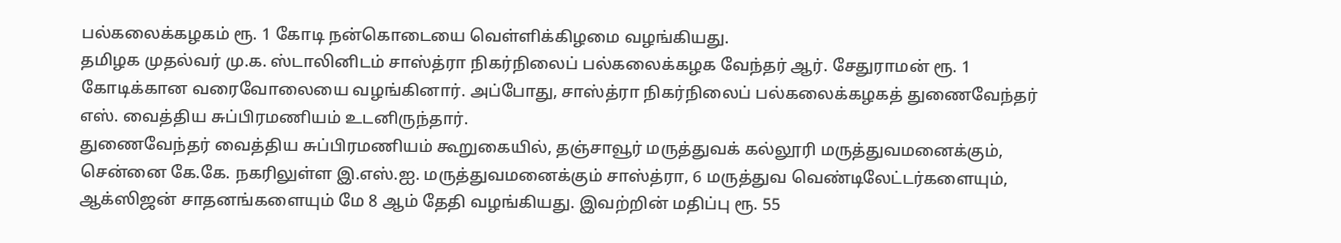பல்கலைக்கழகம் ரூ. 1 கோடி நன்கொடையை வெள்ளிக்கிழமை வழங்கியது.
தமிழக முதல்வர் மு.க. ஸ்டாலினிடம் சாஸ்த்ரா நிகர்நிலைப் பல்கலைக்கழக வேந்தர் ஆர். சேதுராமன் ரூ. 1 கோடிக்கான வரைவோலையை வழங்கினார். அப்போது, சாஸ்த்ரா நிகர்நிலைப் பல்கலைக்கழகத் துணைவேந்தர் எஸ். வைத்திய சுப்பிரமணியம் உடனிருந்தார்.
துணைவேந்தர் வைத்திய சுப்பிரமணியம் கூறுகையில், தஞ்சாவூர் மருத்துவக் கல்லூரி மருத்துவமனைக்கும், சென்னை கே.கே. நகரிலுள்ள இ.எஸ்.ஐ. மருத்துவமனைக்கும் சாஸ்த்ரா, 6 மருத்துவ வெண்டிலேட்டர்களையும், ஆக்ஸிஜன் சாதனங்களையும் மே 8 ஆம் தேதி வழங்கியது. இவற்றின் மதிப்பு ரூ. 55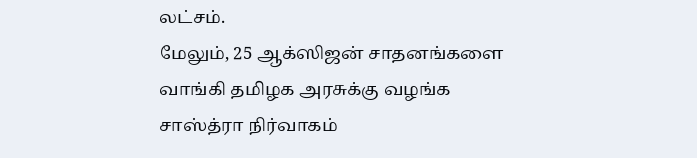லட்சம்.
மேலும், 25 ஆக்ஸிஜன் சாதனங்களை வாங்கி தமிழக அரசுக்கு வழங்க சாஸ்த்ரா நிர்வாகம்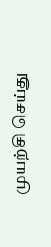முயற்சி செய்து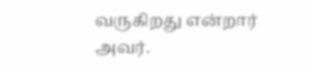வருகிறது என்றார் அவர்.